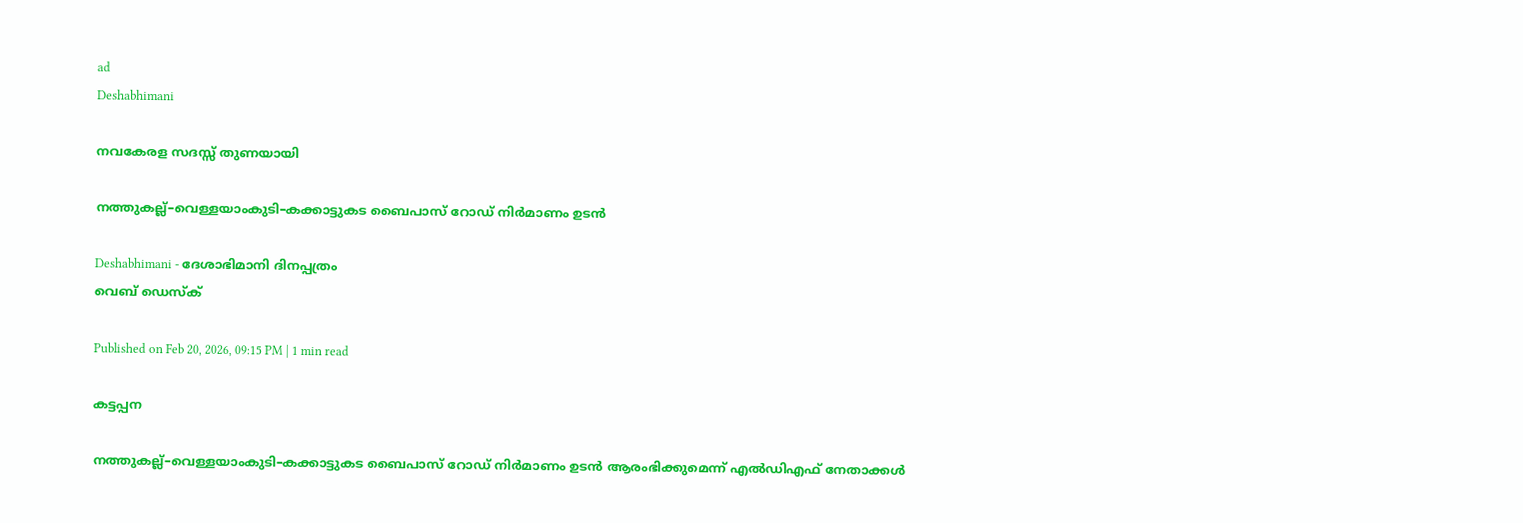ad
Deshabhimani

നവകേരള സദസ്സ്‌ തുണയായി

നത്തുകല്ല്–വെള്ളയാംകുടി–കക്കാട്ടുകട ബൈപാസ് റോഡ് നിര്‍മാണം ഉടന്‍

Deshabhimani - ദേശാഭിമാനി ദിനപ്പത്രം
വെബ് ഡെസ്ക്

Published on Feb 20, 2026, 09:15 PM | 1 min read

കട്ടപ്പന

നത്തുകല്ല്–വെള്ളയാംകുടി–കക്കാട്ടുകട ബൈപാസ് റോഡ് നിര്‍മാണം ഉടന്‍ ആരംഭിക്കുമെന്ന് എല്‍ഡിഎഫ് നേതാക്കള്‍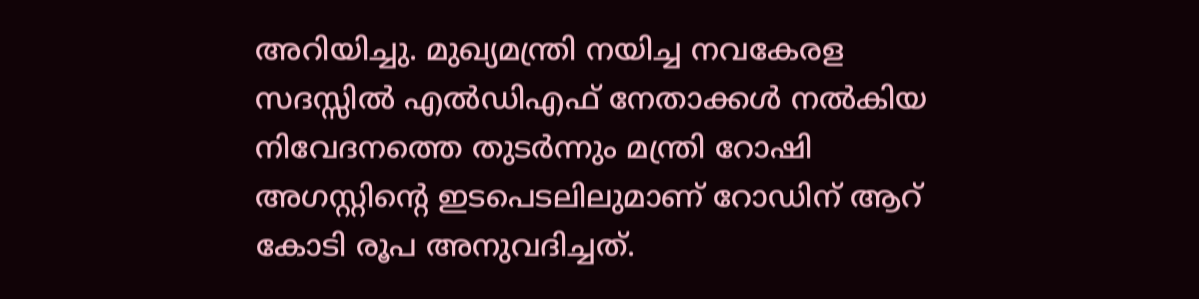അറിയിച്ചു. മുഖ്യമന്ത്രി നയിച്ച നവകേരള സദസ്സില്‍ എല്‍ഡിഎഫ് നേതാക്കള്‍ നല്‍കിയ നിവേദനത്തെ തുടര്‍ന്നും മന്ത്രി റോഷി അഗസ്റ്റിന്റെ ഇടപെടലിലുമാണ് റോഡിന് ആറ് കോടി രൂപ അനുവദിച്ചത്.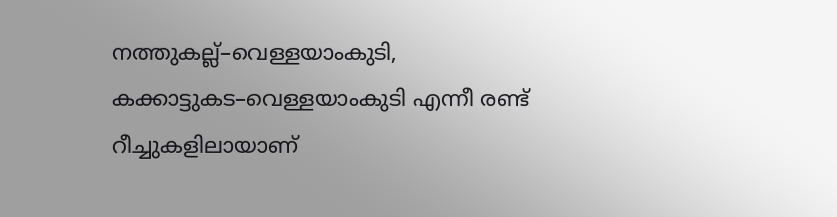നത്തുകല്ല്–വെള്ളയാംകുടി, കക്കാട്ടുകട–വെള്ളയാംകുടി എന്നീ രണ്ട് റീച്ചുകളിലായാണ്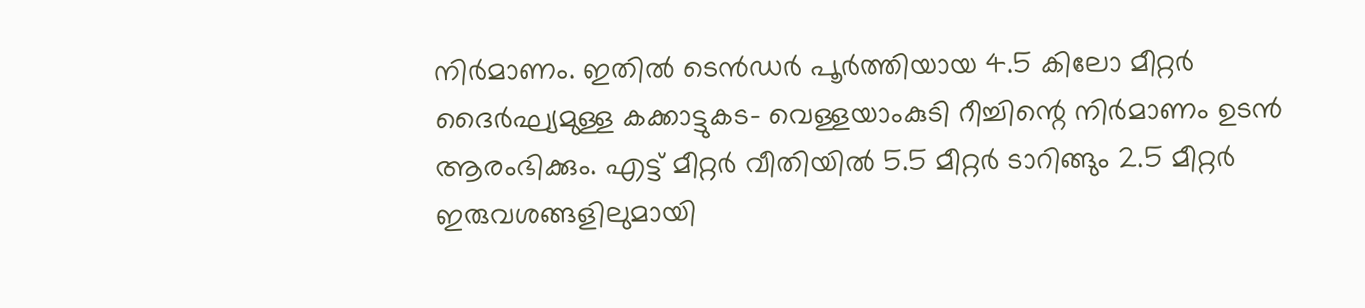നിര്‍മാണം. ഇതില്‍ ടെന്‍ഡര്‍ പൂര്‍ത്തിയായ 4.5 കിലോ മീറ്റര്‍ ദൈര്‍ഘ്യമുള്ള കക്കാട്ടുകട- വെള്ളയാംകുടി റീച്ചിന്റെ നിര്‍മാണം ഉടന്‍ ആരംഭിക്കും. എട്ട് മീറ്റര്‍ വീതിയില്‍ 5.5 മീറ്റര്‍ ടാറിങ്ങും 2.5 മീറ്റര്‍ ഇരുവശങ്ങളിലുമായി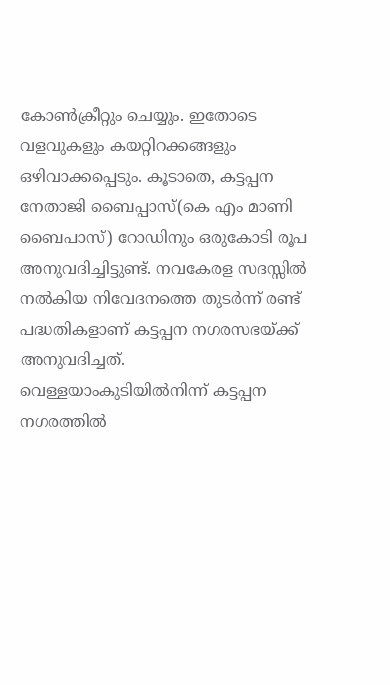കോണ്‍ക്രീറ്റും ചെയ്യും. ഇതോടെ വളവുകളും കയറ്റിറക്കങ്ങളും ഒഴിവാക്കപ്പെടും. കൂടാതെ, കട്ടപ്പന നേതാജി ബൈപ്പാസ്(കെ എം മാണി ബൈപാസ്) റോഡിനും ഒരുകോടി രൂപ അനുവദിച്ചിട്ടുണ്ട്. നവകേരള സദസ്സില്‍ നല്‍കിയ നിവേദനത്തെ തുടര്‍ന്ന് രണ്ട് പദ്ധതികളാണ് കട്ടപ്പന നഗരസഭയ്ക്ക് അനുവദിച്ചത്. വെള്ളയാംകുടിയില്‍നിന്ന് കട്ടപ്പന നഗരത്തില്‍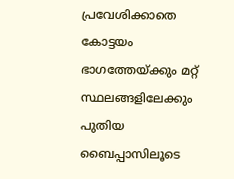പ്രവേശിക്കാതെ കോട്ടയം ഭാഗത്തേയ്ക്കും മറ്റ് സ്ഥലങ്ങളിലേക്കും പുതിയ ബൈപ്പാസിലൂടെ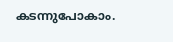കടന്നുപോകാം.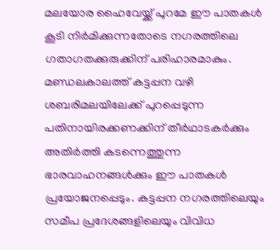മലയോര ഹൈവേയ്ക്ക് പുറമേ ഈ പാതകള്‍ കൂടി നിര്‍മിക്കുന്നതോടെ നഗരത്തിലെ ഗതാഗതക്കുരുക്കിന് പരിഹാരമാകും. മണ്ഡലകാലത്ത് കട്ടപ്പന വഴി ശബരിമലയിലേക്ക് പുറപ്പെടുന്ന പതിനായിരക്കണക്കിന് തീര്‍ഥാടകര്‍ക്കും അതിര്‍ത്തി കടന്നെത്തുന്ന ഭാരവാഹനങ്ങള്‍ക്കും ഈ പാതകള്‍ പ്രയോജനപ്പെടും. കട്ടപ്പന നഗരത്തിലെയും സമീപ പ്രദേശങ്ങളിലെയും വിവിധ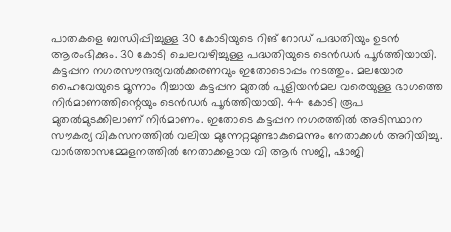പാതകളെ ബന്ധിപ്പിച്ചുള്ള 30 കോടിയുടെ റിങ് റോഡ് പദ്ധതിയും ഉടന്‍ ആരംഭിക്കും. 30 കോടി ചെലവഴിച്ചുള്ള പദ്ധതിയുടെ ടെന്‍ഡര്‍ പൂര്‍ത്തിയായി. കട്ടപ്പന നഗരസൗന്ദര്യവല്‍ക്കരണവും ഇതോടൊപ്പം നടത്തും. മലയോര ഹൈവേയുടെ മൂന്നാം റീച്ചായ കട്ടപ്പന മുതല്‍ പുളിയന്‍മല വരെയുള്ള ഭാഗത്തെ നിര്‍മാണത്തിന്റെയും ടെന്‍ഡര്‍ പൂര്‍ത്തിയായി. 44 കോടി രൂപ മുതല്‍മുടക്കിലാണ് നിര്‍മാണം. ഇതോടെ കട്ടപ്പന നഗരത്തില്‍ അടിസ്ഥാന സൗകര്യ വികസനത്തില്‍ വലിയ മുന്നേറ്റമുണ്ടാകുമെന്നും നേതാക്കള്‍ അറിയിച്ചു. വാര്‍ത്താസമ്മേളനത്തില്‍ നേതാക്കളായ വി ആര്‍ സജി, ഷാജി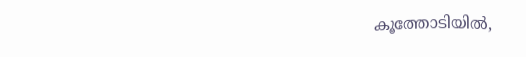കൂത്തോടിയില്‍,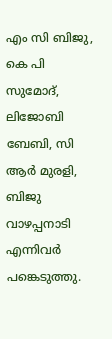എം സി ബിജു, കെ പി സുമോദ്, ലിജോബി ബേബി, സി ആര്‍ മുരളി, ബിജു വാഴപ്പനാടി എന്നിവര്‍ പങ്കെടുത്തു.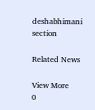deshabhimani section

Related News

View More
0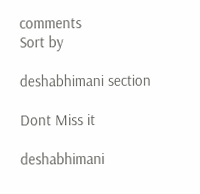comments
Sort by

deshabhimani section

Dont Miss it

deshabhimani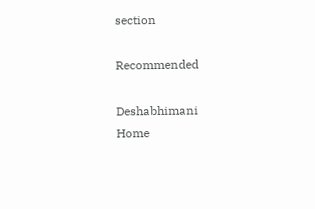section

Recommended

Deshabhimani
Home